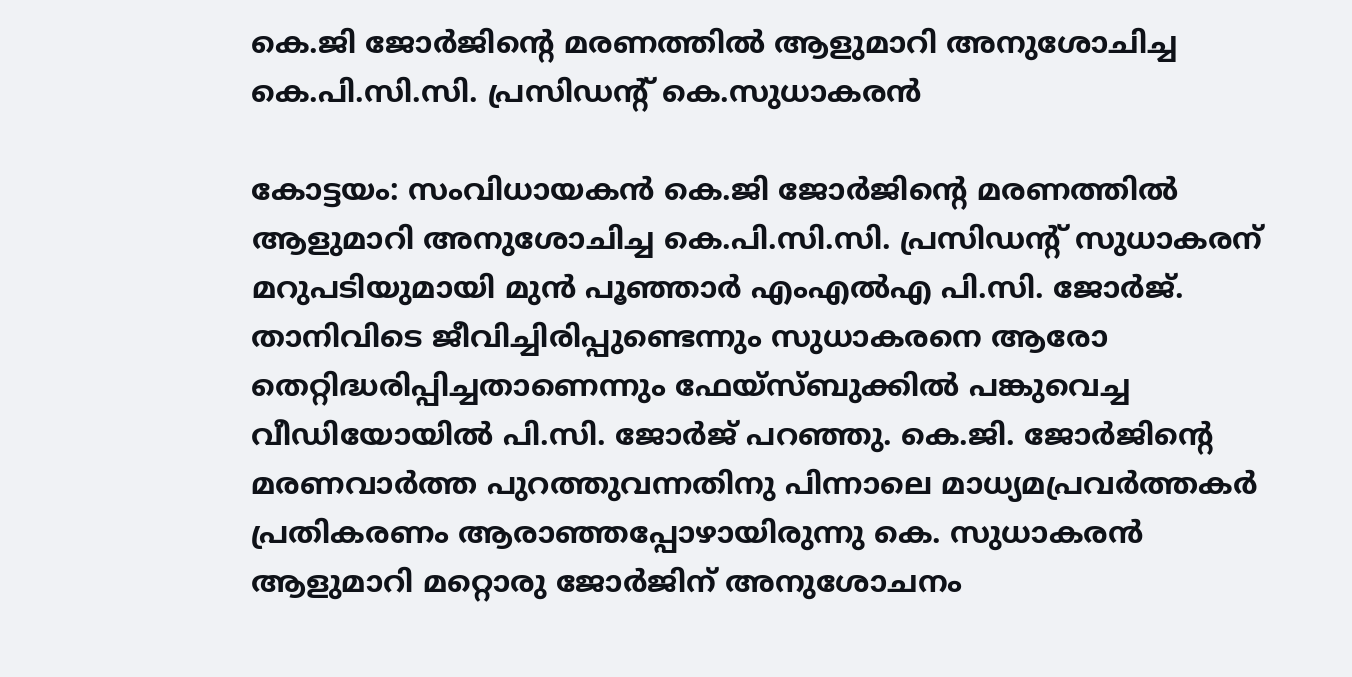കെ.ജി ജോർജിന്റെ മരണത്തിൽ ആളുമാറി അനുശോചിച്ച കെ.പി.സി.സി. പ്രസിഡന്റ് കെ.സുധാകരൻ

കോട്ടയം: സംവിധായകൻ കെ.ജി ജോർജിന്റെ മരണത്തിൽ ആളുമാറി അനുശോചിച്ച കെ.പി.സി.സി. പ്രസിഡന്റ് സുധാകരന് മറുപടിയുമായി മുൻ പൂഞ്ഞാർ എംഎൽഎ പി.സി. ജോർജ്. താനിവിടെ ജീവിച്ചിരിപ്പുണ്ടെന്നും സുധാകരനെ ആരോ തെറ്റിദ്ധരിപ്പിച്ചതാണെന്നും ഫേയ്‌സ്ബുക്കിൽ പങ്കുവെച്ച വീഡിയോയിൽ പി.സി. ജോർജ് പറഞ്ഞു. കെ.ജി. ജോർജിന്റെ മരണവാർത്ത പുറത്തുവന്നതിനു പിന്നാലെ മാധ്യമപ്രവർത്തകർ പ്രതികരണം ആരാഞ്ഞപ്പോഴായിരുന്നു കെ. സുധാകരൻ ആളുമാറി മറ്റൊരു ജോർജിന് അനുശോചനം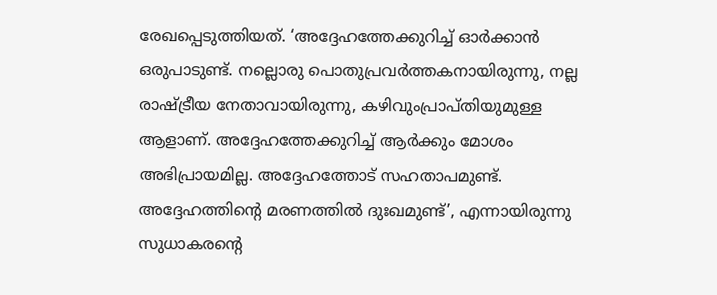രേഖപ്പെടുത്തിയത്. ‘അദ്ദേഹത്തേക്കുറിച്ച് ഓർക്കാൻ ഒരുപാടുണ്ട്. നല്ലൊരു പൊതുപ്രവർത്തകനായിരുന്നു, നല്ല രാഷ്ട്രീയ നേതാവായിരുന്നു, കഴിവുംപ്രാപ്തിയുമുള്ള ആളാണ്. അദ്ദേഹത്തേക്കുറിച്ച് ആർക്കും മോശം അഭിപ്രായമില്ല. അദ്ദേഹത്തോട് സഹതാപമുണ്ട്. അദ്ദേഹത്തിന്റെ മരണത്തിൽ ദുഃഖമുണ്ട്’, എന്നായിരുന്നു സുധാകരന്റെ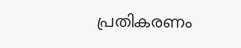പ്രതികരണം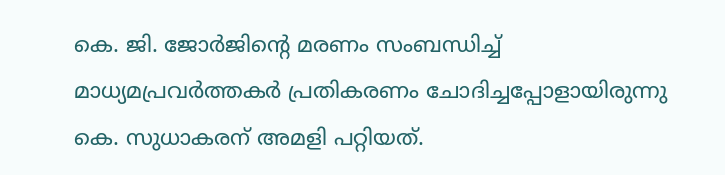കെ. ജി. ജോർജിന്റെ മരണം സംബന്ധിച്ച് മാധ്യമപ്രവർത്തകർ പ്രതികരണം ചോദിച്ചപ്പോളായിരുന്നു കെ. സുധാകരന് അമളി പറ്റിയത്.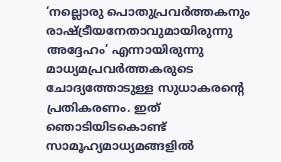‘നല്ലൊരു പൊതുപ്രവർത്തകനും രാഷ്ട്രീയനേതാവുമായിരുന്നു അദ്ദേഹം’ എന്നായിരുന്നു മാധ്യമപ്രവർത്തകരുടെ ചോദ്യത്തോടുള്ള സുധാകരന്റെ പ്രതികരണം. ഇത് ഞൊടിയിടകൊണ്ട് സാമൂഹ്യമാധ്യമങ്ങളിൽ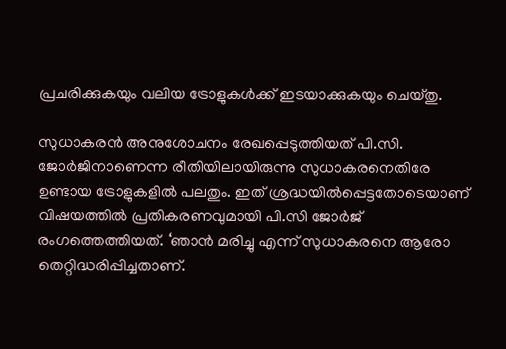പ്രചരിക്കുകയും വലിയ ട്രോളുകൾക്ക് ഇടയാക്കുകയും ചെയ്തു.

സുധാകരൻ അനുശോചനം രേഖപ്പെടുത്തിയത് പി.സി. ജോർജിനാണെന്ന രീതിയിലായിരുന്നു സുധാകരനെതിരേ ഉണ്ടായ ട്രോളുകളിൽ പലതും. ഇത് ശ്രദ്ധയിൽപ്പെട്ടതോടെയാണ് വിഷയത്തിൽ പ്രതികരണവുമായി പി.സി ജോർജ് രംഗത്തെത്തിയത്. ‘ഞാൻ മരിച്ചു എന്ന് സുധാകരനെ ആരോ തെറ്റിദ്ധരിപ്പിച്ചതാണ്.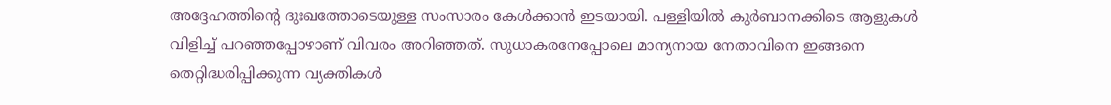അദ്ദേഹത്തിന്റെ ദുഃഖത്തോടെയുള്ള സംസാരം കേൾക്കാൻ ഇടയായി. പള്ളിയിൽ കുർബാനക്കിടെ ആളുകൾ വിളിച്ച് പറഞ്ഞപ്പോഴാണ് വിവരം അറിഞ്ഞത്. സുധാകരനേപ്പോലെ മാന്യനായ നേതാവിനെ ഇങ്ങനെ തെറ്റിദ്ധരിപ്പിക്കുന്ന വ്യക്തികൾ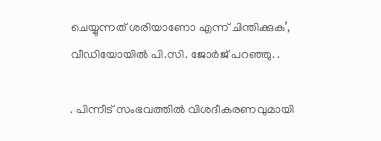ചെയ്യുന്നത് ശരിയാണോ എന്ന് ചിന്തിക്കുക’, വീഡിയോയിൽ പി.സി. ജോർജ് പറഞ്ഞു. .

. പിന്നീട് സംഭവത്തിൽ വിശദീകരണവുമായി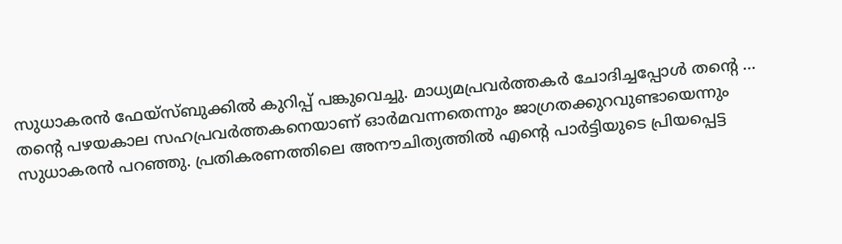സുധാകരൻ ഫേയ്‌സ്ബുക്കിൽ കുറിപ്പ് പങ്കുവെച്ചു. മാധ്യമപ്രവർത്തകർ ചോദിച്ചപ്പോൾ തന്റെ …
തന്റെ പഴയകാല സഹപ്രവർത്തകനെയാണ് ഓർമവന്നതെന്നും ജാഗ്രതക്കുറവുണ്ടായെന്നും സുധാകരൻ പറഞ്ഞു. പ്രതികരണത്തിലെ അനൗചിത്യത്തിൽ എന്റെ പാർട്ടിയുടെ പ്രിയപ്പെട്ട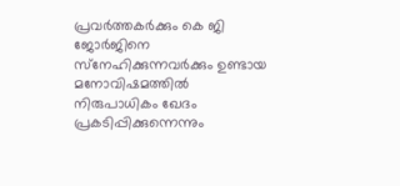പ്രവർത്തകർക്കും കെ ജി ജോർജിനെ സ്‌നേഹിക്കുന്നവർക്കും ഉണ്ടായ മനോവിഷമത്തിൽ നിരുപാധികം ഖേദം പ്രകടിപ്പിക്കുന്നെന്നും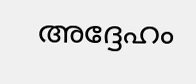അദ്ദേഹം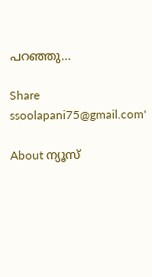പറഞ്ഞു…

Share
ssoolapani75@gmail.com'

About ന്യൂസ്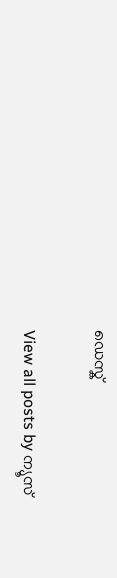ഡെസ്ക്

View all posts by ന്യൂസ്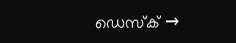ഡെസ്ക് →